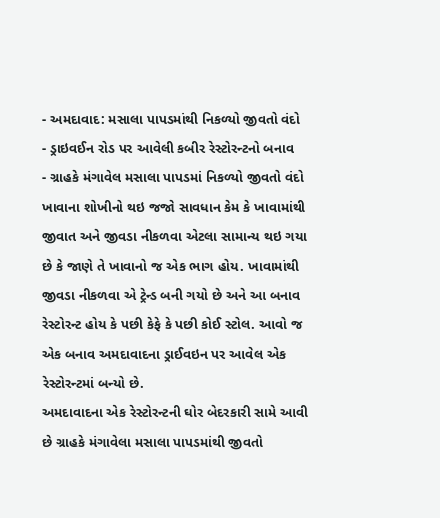- અમદાવાદ: મસાલા પાપડમાંથી નિકળ્યો જીવતો વંદો
- ડ્રાઇવઈન રોડ પર આવેલી કબીર રેસ્ટોરન્ટનો બનાવ
- ગ્રાહકે મંગાવેલ મસાલા પાપડમાં નિકળ્યો જીવતો વંદો
ખાવાના શોખીનો થઇ જજો સાવધાન કેમ કે ખાવામાંથી જીવાત અને જીવડા નીકળવા એટલા સામાન્ય થઇ ગયા છે કે જાણે તે ખાવાનો જ એક ભાગ હોય. ખાવામાંથી જીવડા નીકળવા એ ટ્રેન્ડ બની ગયો છે અને આ બનાવ રેસ્ટોરન્ટ હોય કે પછી કેફે કે પછી કોઈ સ્ટોલ. આવો જ એક બનાવ અમદાવાદના ડ્રાઈવઇન પર આવેલ એક રેસ્ટોરન્ટમાં બન્યો છે.
અમદાવાદના એક રેસ્ટોરન્ટની ઘોર બેદરકારી સામે આવી છે ગ્રાહકે મંગાવેલા મસાલા પાપડમાંથી જીવતો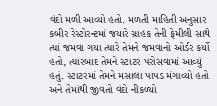વંદો મળી આવ્યો હતો. મળતી માહિતી અનુસાર કબીર રેસ્ટોરન્ટમાં જયારે ગ્રાહક તેની ફેમીલી સાથે ત્યાં જમવા ગયા ત્યારે તેમને જમવાનો ઓર્ડર કર્યો હતો, ત્યારબાદ તેમને સ્ટાટર પરોસવામાં આવ્યું હતું. સ્ટાટરમાં તેમને મસાલા પાપડ મંગાવ્યો હતો અને તેમાંથી જીવતો વંદો નીકળ્યો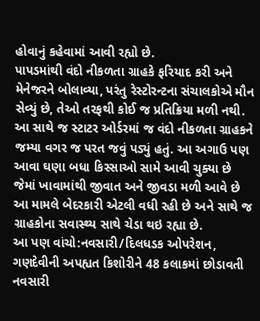હોવાનું કહેવામાં આવી રહ્યો છે.
પાપડમાંથી વંદો નીકળતા ગ્રાહકે ફરિયાદ કરી અને મેનેજરને બોલાવ્યા, પરંતુ રેસ્ટોરન્ટના સંચાલકોએ મૌન સેવ્યું છે, તેઓ તરફથી કોઈ જ પ્રતિક્રિયા મળી નથી. આ સાથે જ સ્ટાટર ઓર્ડરમાં જ વંદો નીકળતા ગ્રાહકને જમ્યા વગર જ પરત જવું પડ્યું હતું. આ અગાઉ પણ આવા ઘણા બધા કિસ્સાઓ સામે આવી ચુક્યા છે જેમાં ખાવામાંથી જીવાત અને જીવડા મળી આવે છે આ મામલે બેદરકારી એટલી વધી રહી છે અને સાથે જ ગ્રાહકોના સવાસ્થ્ય સાથે ચેડા થઇ રહ્યા છે.
આ પણ વાંચો:નવસારી/દિલધડક ઓપરેશન, ગણદેવીની અપહ્યત કિશોરીને 48 કલાકમાં છોડાવતી નવસારી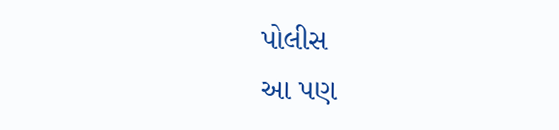પોલીસ
આ પણ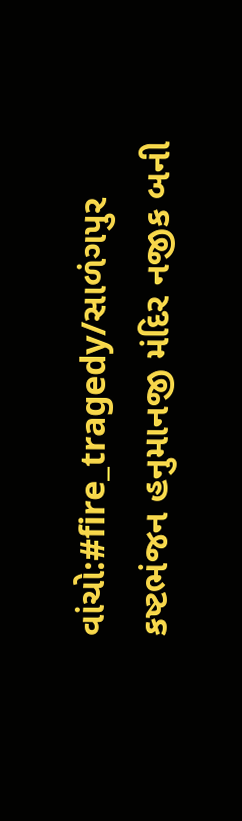વાંચો:#fire_tragedy/સાળંગપુર કષ્ટભંજન હનુમાનજી મંદિર નજીક બની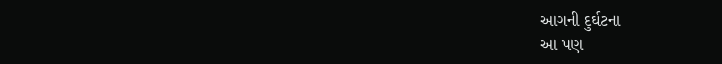આગની દુર્ઘટના
આ પણ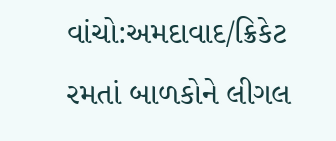વાંચો:અમદાવાદ/ક્રિકેટ રમતાં બાળકોને લીગલ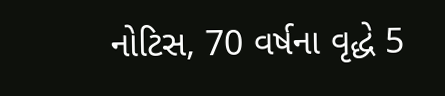નોટિસ, 70 વર્ષના વૃદ્ધે 5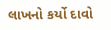લાખનો કર્યો દાવો